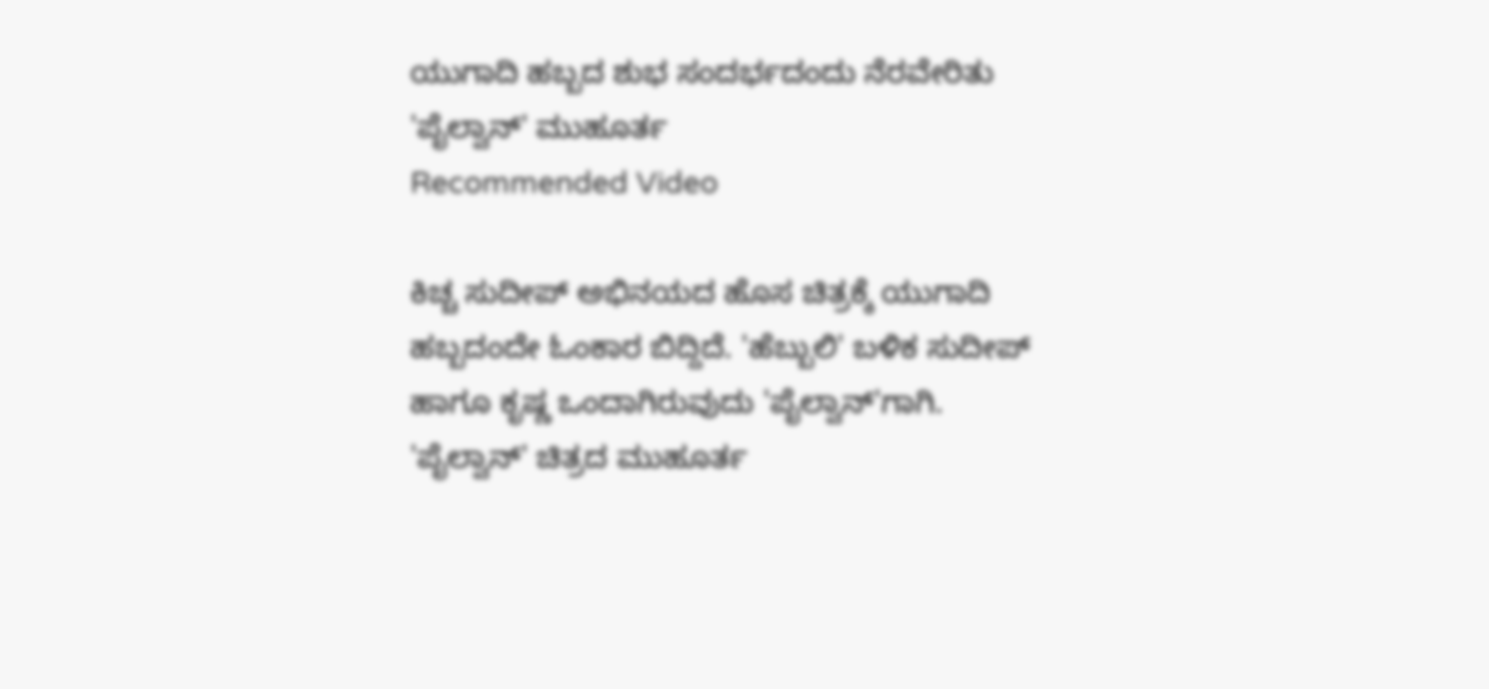ಯುಗಾದಿ ಹಬ್ಬದ ಶುಭ ಸಂದರ್ಭದಂದು ನೆರವೇರಿತು 'ಪೈಲ್ವಾನ್' ಮುಹೂರ್ತ
Recommended Video

ಕಿಚ್ಚ ಸುದೀಪ್ ಅಭಿನಯದ ಹೊಸ ಚಿತ್ರಕ್ಕೆ ಯುಗಾದಿ ಹಬ್ಬದಂದೇ ಓಂಕಾರ ಬಿದ್ದಿದೆ. 'ಹೆಬ್ಬುಲಿ' ಬಳಿಕ ಸುದೀಪ್ ಹಾಗೂ ಕೃಷ್ಣ ಒಂದಾಗಿರುವುದು 'ಪೈಲ್ವಾನ್'ಗಾಗಿ. 'ಪೈಲ್ವಾನ್' ಚಿತ್ರದ ಮುಹೂರ್ತ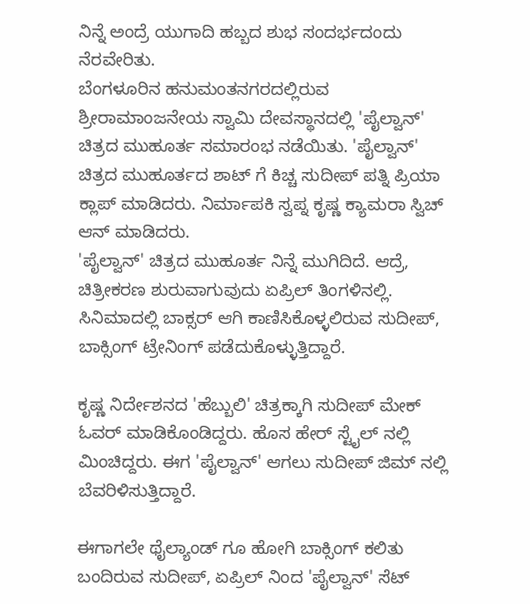ನಿನ್ನೆ ಅಂದ್ರೆ ಯುಗಾದಿ ಹಬ್ಬದ ಶುಭ ಸಂದರ್ಭದಂದು ನೆರವೇರಿತು.
ಬೆಂಗಳೂರಿನ ಹನುಮಂತನಗರದಲ್ಲಿರುವ ಶ್ರೀರಾಮಾಂಜನೇಯ ಸ್ವಾಮಿ ದೇವಸ್ಥಾನದಲ್ಲಿ 'ಪೈಲ್ವಾನ್' ಚಿತ್ರದ ಮುಹೂರ್ತ ಸಮಾರಂಭ ನಡೆಯಿತು. 'ಪೈಲ್ವಾನ್' ಚಿತ್ರದ ಮುಹೂರ್ತದ ಶಾಟ್ ಗೆ ಕಿಚ್ಚ ಸುದೀಪ್ ಪತ್ನಿ ಪ್ರಿಯಾ ಕ್ಲಾಪ್ ಮಾಡಿದರು. ನಿರ್ಮಾಪಕಿ ಸ್ವಪ್ನ ಕೃಷ್ಣ ಕ್ಯಾಮರಾ ಸ್ವಿಚ್ ಆನ್ ಮಾಡಿದರು.
'ಪೈಲ್ವಾನ್' ಚಿತ್ರದ ಮುಹೂರ್ತ ನಿನ್ನೆ ಮುಗಿದಿದೆ. ಆದ್ರೆ, ಚಿತ್ರೀಕರಣ ಶುರುವಾಗುವುದು ಏಪ್ರಿಲ್ ತಿಂಗಳಿನಲ್ಲಿ. ಸಿನಿಮಾದಲ್ಲಿ ಬಾಕ್ಸರ್ ಆಗಿ ಕಾಣಿಸಿಕೊಳ್ಳಲಿರುವ ಸುದೀಪ್, ಬಾಕ್ಸಿಂಗ್ ಟ್ರೇನಿಂಗ್ ಪಡೆದುಕೊಳ್ಳುತ್ತಿದ್ದಾರೆ.

ಕೃಷ್ಣ ನಿರ್ದೇಶನದ 'ಹೆಬ್ಬುಲಿ' ಚಿತ್ರಕ್ಕಾಗಿ ಸುದೀಪ್ ಮೇಕ್ ಓವರ್ ಮಾಡಿಕೊಂಡಿದ್ದರು. ಹೊಸ ಹೇರ್ ಸ್ಟೈಲ್ ನಲ್ಲಿ ಮಿಂಚಿದ್ದರು. ಈಗ 'ಪೈಲ್ವಾನ್' ಆಗಲು ಸುದೀಪ್ ಜಿಮ್ ನಲ್ಲಿ ಬೆವರಿಳಿಸುತ್ತಿದ್ದಾರೆ.

ಈಗಾಗಲೇ ಥೈಲ್ಯಾಂಡ್ ಗೂ ಹೋಗಿ ಬಾಕ್ಸಿಂಗ್ ಕಲಿತು ಬಂದಿರುವ ಸುದೀಪ್, ಏಪ್ರಿಲ್ ನಿಂದ 'ಪೈಲ್ವಾನ್' ಸೆಟ್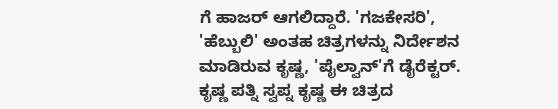ಗೆ ಹಾಜರ್ ಆಗಲಿದ್ದಾರೆ. 'ಗಜಕೇಸರಿ', 'ಹೆಬ್ಬುಲಿ' ಅಂತಹ ಚಿತ್ರಗಳನ್ನು ನಿರ್ದೇಶನ ಮಾಡಿರುವ ಕೃಷ್ಣ, 'ಪೈಲ್ವಾನ್'ಗೆ ಡೈರೆಕ್ಟರ್. ಕೃಷ್ಣ ಪತ್ನಿ ಸ್ವಪ್ನ ಕೃಷ್ಣ ಈ ಚಿತ್ರದ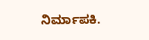ನಿರ್ಮಾಪಕಿ.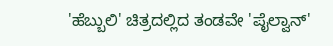'ಹೆಬ್ಬುಲಿ' ಚಿತ್ರದಲ್ಲಿದ ತಂಡವೇ 'ಪೈಲ್ವಾನ್'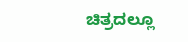ಚಿತ್ರದಲ್ಲೂ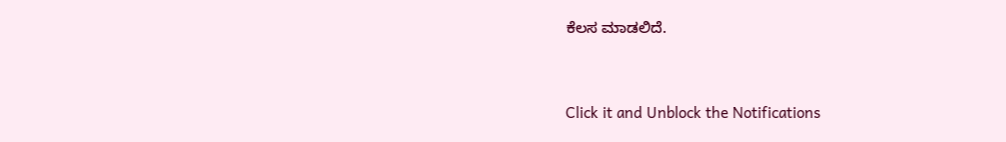ಕೆಲಸ ಮಾಡಲಿದೆ.


Click it and Unblock the Notifications